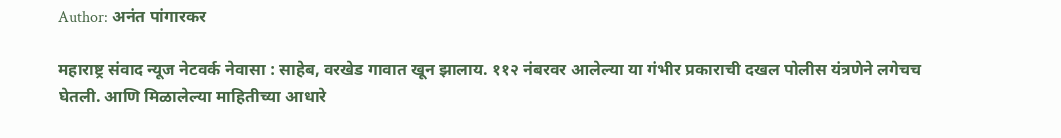Author: अनंत पांगारकर

महाराष्ट्र संवाद न्यूज नेटवर्क नेवासा : साहेब, वरखेड गावात खून झालाय. ११२ नंबरवर आलेल्या या गंभीर प्रकाराची दखल पोलीस यंत्रणेने लगेचच घेतली. आणि मिळालेल्या माहितीच्या आधारे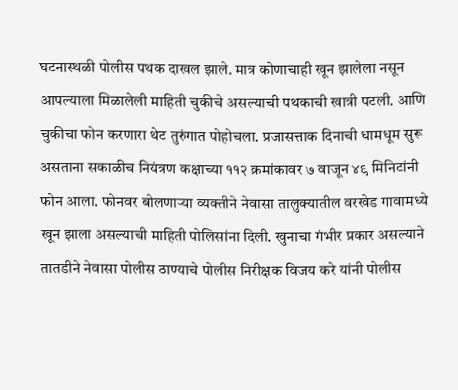घटनास्थळी पोलीस पथक दाखल झाले. मात्र कोणाचाही खून झालेला नसून आपल्याला मिळालेली माहिती चुकीचे असल्याची पथकाची खात्री पटली. आणि चुकीचा फोन करणारा थेट तुरुंगात पोहोचला. प्रजासत्ताक दिनाची धामधूम सुरू असताना सकाळीच नियंत्रण कक्षाच्या ११२ क्रमांकावर ७ वाजून ४९ मिनिटांनी फोन आला. फोनवर बोलणाऱ्या व्यक्तीने नेवासा तालुक्यातील वरखेड गावामध्ये खून झाला असल्याची माहिती पोलिसांना दिली. खुनाचा गंभीर प्रकार असल्याने तातडीने नेवासा पोलीस ठाण्याचे पोलीस निरीक्षक विजय करे यांनी पोलीस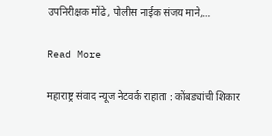उपनिरीक्षक मोंढे, पोलीस नाईक संजय माने,…

Read More

महाराष्ट्र संवाद न्यूज नेटवर्क राहाता : कोंबड्यांची शिकार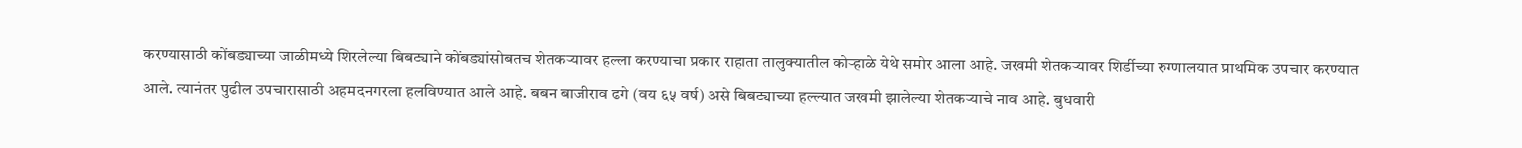करण्यासाठी कोंबड्याच्या जाळीमध्ये शिरलेल्या बिबट्याने कोंबड्यांसोबतच शेतकऱ्यावर हल्ला करण्याचा प्रकार राहाता तालुक्यातील कोऱ्हाळे येथे समोर आला आहे. जखमी शेतकऱ्यावर शिर्डीच्या रुग्णालयात प्राथमिक उपचार करण्यात आले. त्यानंतर पुढील उपचारासाठी अहमदनगरला हलविण्यात आले आहे. बबन बाजीराव ढगे (वय ६५ वर्ष) असे बिबट्याच्या हल्ल्यात जखमी झालेल्या शेतकऱ्याचे नाव आहे. बुधवारी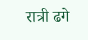रात्री ढगे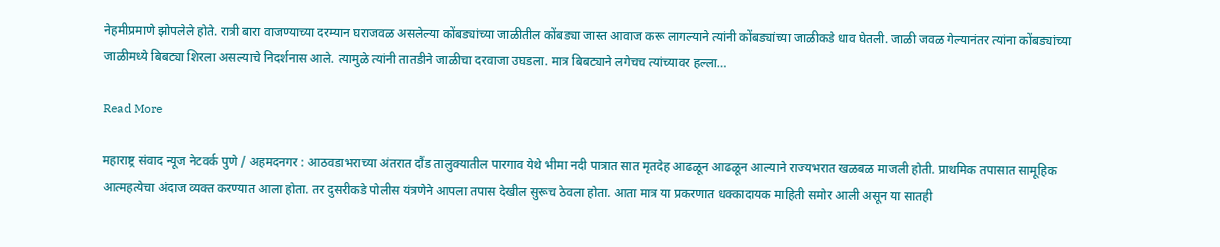नेहमीप्रमाणे झोपलेले होते. रात्री बारा वाजण्याच्या दरम्यान घराजवळ असलेल्या कोंबड्यांच्या जाळीतील कोंबड्या जास्त आवाज करू लागल्याने त्यांनी कोंबड्यांच्या जाळीकडे धाव घेतली. जाळी जवळ गेल्यानंतर त्यांना कोंबड्यांच्या जाळीमध्ये बिबट्या शिरला असल्याचे निदर्शनास आले. त्यामुळे त्यांनी तातडीने जाळीचा दरवाजा उघडला. मात्र बिबट्याने लगेचच त्यांच्यावर हल्ला…

Read More

महाराष्ट्र संवाद न्यूज नेटवर्क पुणे / अहमदनगर : आठवडाभराच्या अंतरात दौंड तालुक्यातील पारगाव येथे भीमा नदी पात्रात सात मृतदेह आढळून आढळून आल्याने राज्यभरात खळबळ माजली होती. प्राथमिक तपासात सामूहिक आत्महत्येचा अंदाज व्यक्त करण्यात आला होता. तर दुसरीकडे पोलीस यंत्रणेने आपला तपास देखील सुरूच ठेवला होता. आता मात्र या प्रकरणात धक्कादायक माहिती समोर आली असून या सातही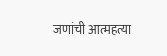जणांची आत्महत्या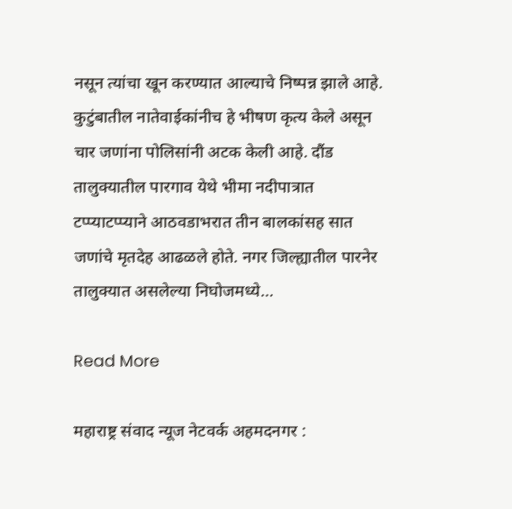नसून त्यांचा खून करण्यात आल्याचे निष्पन्न झाले आहे. कुटुंबातील नातेवाईकांनीच हे भीषण कृत्य केले असून चार जणांना पोलिसांनी अटक केली आहे. दौंड तालुक्यातील पारगाव येथे भीमा नदीपात्रात टप्प्याटप्प्याने आठवडाभरात तीन बालकांसह सात जणांचे मृतदेह आढळले होते. नगर जिल्ह्यातील पारनेर तालुक्यात असलेल्या निघोजमध्ये…

Read More

महाराष्ट्र संवाद न्यूज नेटवर्क अहमदनगर :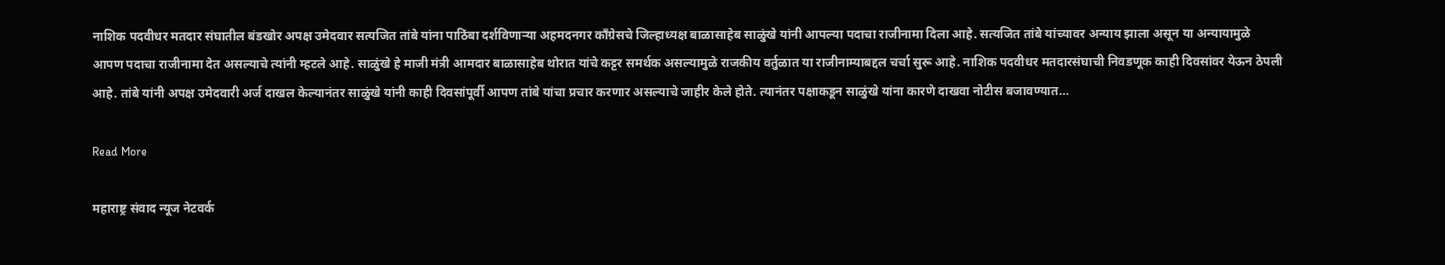नाशिक पदवीधर मतदार संघातील बंडखोर अपक्ष उमेदवार सत्यजित तांबे यांना पाठिंबा दर्शविणाऱ्या अहमदनगर काँग्रेसचे जिल्हाध्यक्ष बाळासाहेब साळुंखे यांनी आपल्या पदाचा राजीनामा दिला आहे. सत्यजित तांबे यांच्यावर अन्याय झाला असून या अन्यायामुळे आपण पदाचा राजीनामा देत असल्याचे त्यांनी म्हटले आहे. साळुंखे हे माजी मंत्री आमदार बाळासाहेब थोरात यांचे कट्टर समर्थक असल्यामुळे राजकीय वर्तुळात या राजीनाम्याबद्दल चर्चा सुरू आहे. नाशिक पदवीधर मतदारसंघाची निवडणूक काही दिवसांवर येऊन ठेपली आहे. तांबे यांनी अपक्ष उमेदवारी अर्ज दाखल केल्यानंतर साळुंखे यांनी काही दिवसांपूर्वी आपण तांबे यांचा प्रचार करणार असल्याचे जाहीर केले होते. त्यानंतर पक्षाकडून साळुंखे यांना कारणे दाखवा नोटीस बजावण्यात…

Read More

महाराष्ट्र संवाद न्यूज नेटवर्क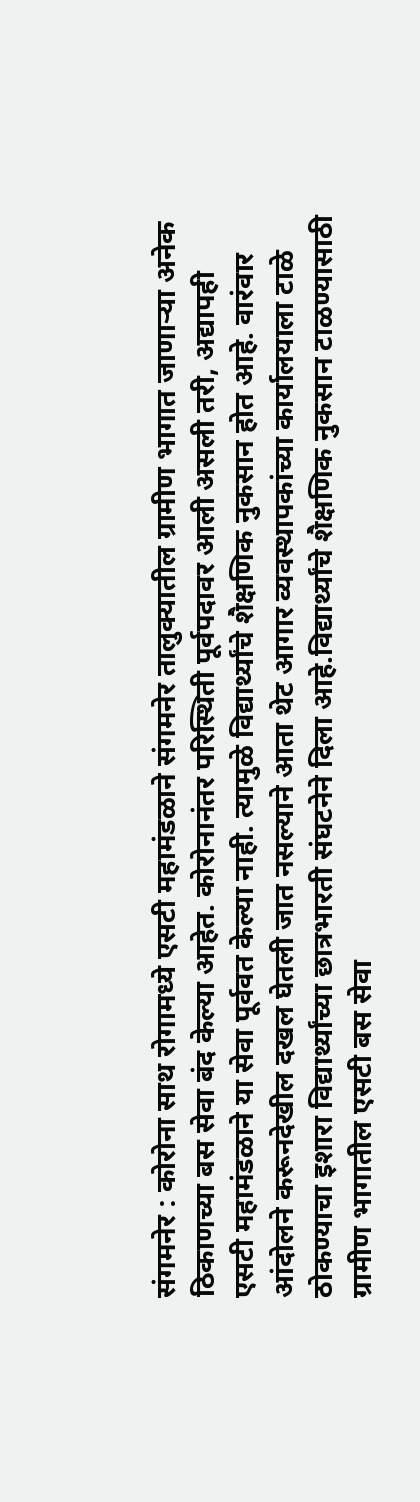संगमनेर : कोरोना साथ रोगामध्ये एसटी महामंडळाने संगमनेर तालुक्यातील ग्रामीण भागात जाणाऱ्या अनेक ठिकाणच्या बस सेवा बंद केल्या आहेत. कोरोनानंतर परिस्थिती पूर्वपदावर आली असली तरी, अद्यापही एसटी महामंडळाने या सेवा पूर्ववत केल्या नाही. त्यामुळे विद्यार्थ्यांचे शैक्षणिक नुकसान होत आहे. वारंवार आंदोलने करूनदेखील दखल घेतली जात नसल्याने आता थेट आगार व्यवस्थापकांच्या कार्यालयाला टाळे ठोकण्याचा इशारा विद्यार्थ्यांच्या छात्रभारती संघटनेने दिला आहे.विद्यार्थ्यांचे शैक्षणिक नुकसान टाळण्यासाठी ग्रामीण भागातील एसटी बस सेवा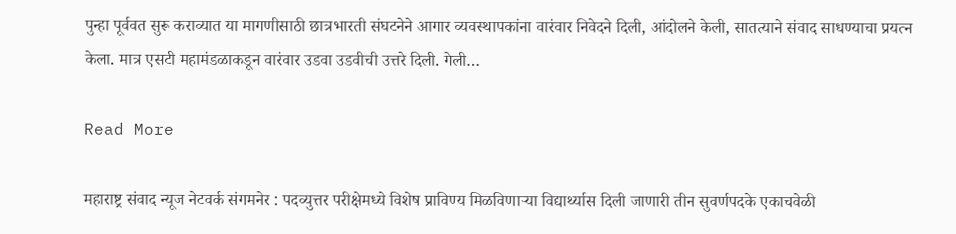पुन्हा पूर्ववत सुरू कराव्यात या मागणीसाठी छात्रभारती संघटनेने आगार व्यवस्थापकांना वारंवार निवेदने दिली, आंदोलने केली, सातत्याने संवाद साधण्याचा प्रयत्न केला. मात्र एसटी महामंडळाकडून वारंवार उडवा उडवीची उत्तरे दिली. गेली…

Read More

महाराष्ट्र संवाद न्यूज नेटवर्क संगमनेर : पदव्युत्तर परीक्षेमध्ये विशेष प्राविण्य मिळविणाऱ्या विद्यार्थ्यास दिली जाणारी तीन सुवर्णपदके एकाचवेळी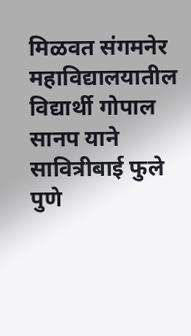मिळवत संगमनेर महाविद्यालयातील विद्यार्थी गोपाल सानप याने सावित्रीबाई फुले पुणे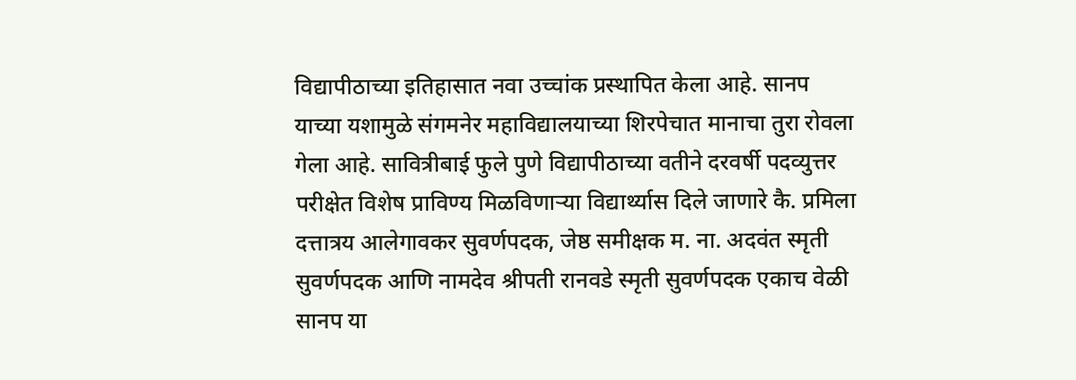विद्यापीठाच्या इतिहासात नवा उच्चांक प्रस्थापित केला आहे. सानप याच्या यशामुळे संगमनेर महाविद्यालयाच्या शिरपेचात मानाचा तुरा रोवला गेला आहे. सावित्रीबाई फुले पुणे विद्यापीठाच्या वतीने दरवर्षी पदव्युत्तर परीक्षेत विशेष प्राविण्य मिळविणाऱ्या विद्यार्थ्यास दिले जाणारे कै. प्रमिला दत्तात्रय आलेगावकर सुवर्णपदक, जेष्ठ समीक्षक म. ना. अदवंत स्मृती सुवर्णपदक आणि नामदेव श्रीपती रानवडे स्मृती सुवर्णपदक एकाच वेळी सानप या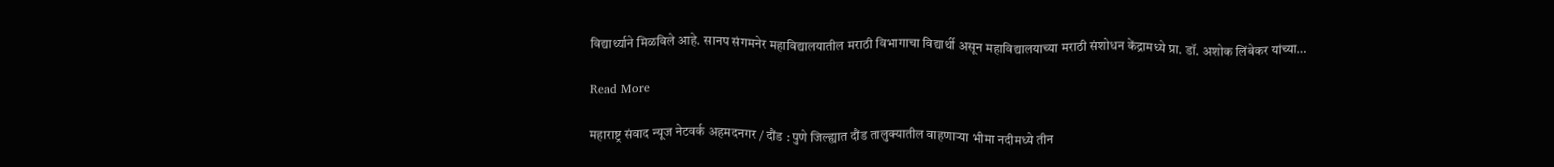विद्यार्थ्याने मिळविले आहे. सानप संगमनेर महाविद्यालयातील मराठी विभागाचा विद्यार्थी असून महाविद्यालयाच्या मराठी संशोधन केंद्रामध्ये प्रा. डॉ. अशोक लिंबेकर यांच्या…

Read More

महाराष्ट्र संवाद न्यूज नेटवर्क अहमदनगर / दौंड : पुणे जिल्ह्यात दौंड तालुक्यातील वाहणाऱ्या भीमा नदीमध्ये तीन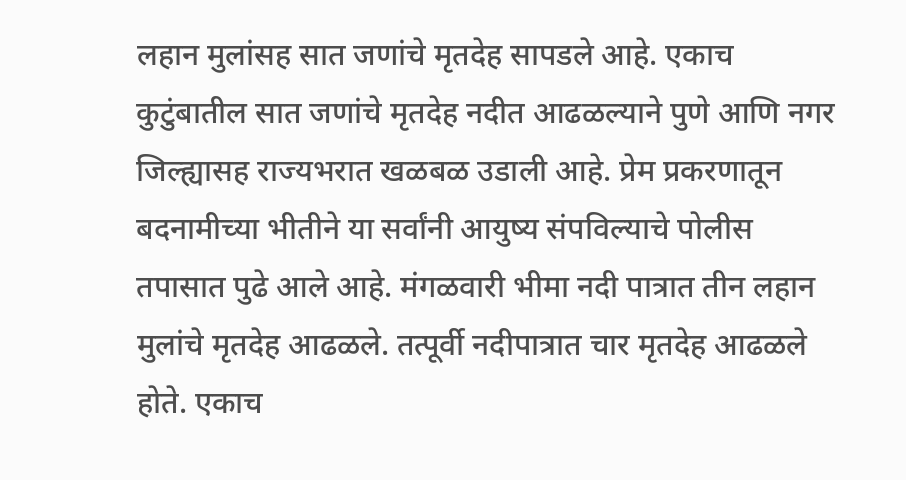लहान मुलांसह सात जणांचे मृतदेह सापडले आहे. एकाच कुटुंबातील सात जणांचे मृतदेह नदीत आढळल्याने पुणे आणि नगर जिल्ह्यासह राज्यभरात खळबळ उडाली आहे. प्रेम प्रकरणातून बदनामीच्या भीतीने या सर्वांनी आयुष्य संपविल्याचे पोलीस तपासात पुढे आले आहे. मंगळवारी भीमा नदी पात्रात तीन लहान मुलांचे मृतदेह आढळले. तत्पूर्वी नदीपात्रात चार मृतदेह आढळले होते. एकाच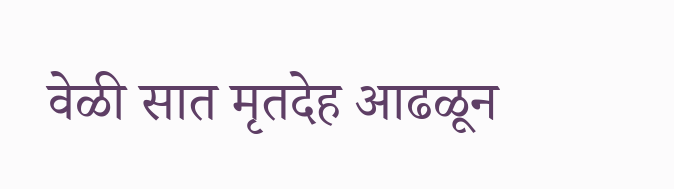वेळी सात मृतदेह आढळून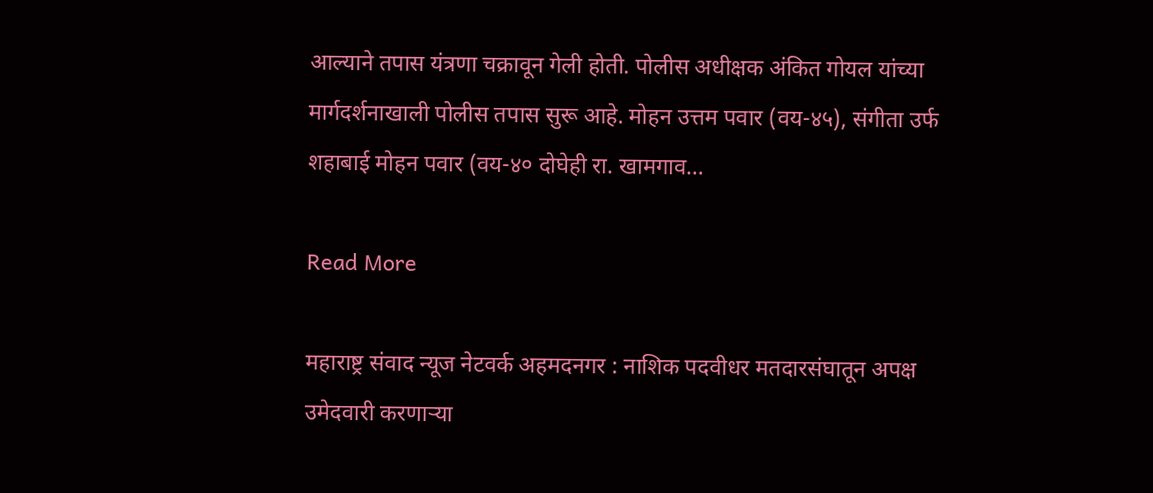आल्याने तपास यंत्रणा चक्रावून गेली होती. पोलीस अधीक्षक अंकित गोयल यांच्या मार्गदर्शनाखाली पोलीस तपास सुरू आहे. मोहन उत्तम पवार (वय-४५), संगीता उर्फ शहाबाई मोहन पवार (वय-४० दोघेही रा. खामगाव…

Read More

महाराष्ट्र संवाद न्यूज नेटवर्क अहमदनगर : नाशिक पदवीधर मतदारसंघातून अपक्ष उमेदवारी करणाऱ्या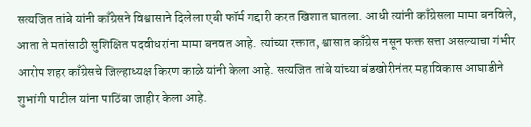सत्यजित तांबे यांनी काँग्रेसने विश्वासाने दिलेला एबी फॉर्म गद्दारी करत खिशात घातला. आधी त्यांनी काँग्रेसला मामा बनविले, आता ते मतांसाठी सुशिक्षित पदवीधरांना मामा बनवत आहे. त्यांच्या रक्तात, श्वासात काँग्रेस नसून फक्त सत्ता असल्याचा गंभीर आरोप शहर काँग्रेसचे जिल्हाध्यक्ष किरण काळे यांनी केला आहे. सत्यजित तांबे यांच्या बंडखोरीनंतर महाविकास आघाडीने शुभांगी पाटील यांना पाठिंबा जाहीर केला आहे.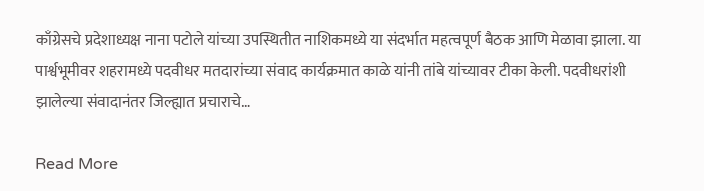काँग्रेसचे प्रदेशाध्यक्ष नाना पटोले यांच्या उपस्थितीत नाशिकमध्ये या संदर्भात महत्वपूर्ण बैठक आणि मेळावा झाला. या पार्श्वभूमीवर शहरामध्ये पदवीधर मतदारांच्या संवाद कार्यक्रमात काळे यांनी तांबे यांच्यावर टीका केली. पदवीधरांशी झालेल्या संवादानंतर जिल्ह्यात प्रचाराचे…

Read More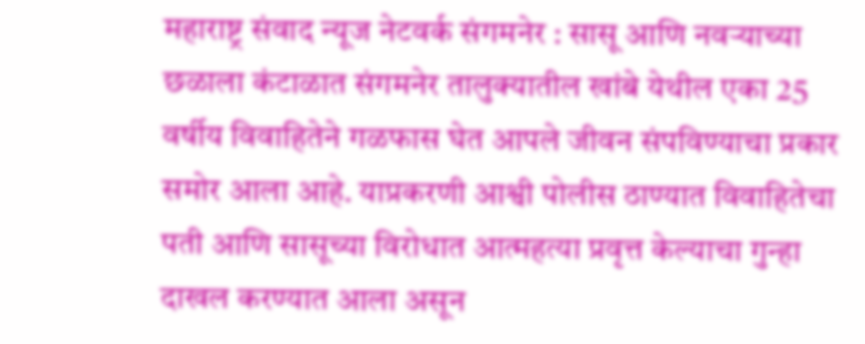महाराष्ट्र संवाद न्यूज नेटवर्क संगमनेर : सासू आणि नवऱ्याच्या छळाला कंटाळात संगमनेर तालुक्यातील खांबे येथील एका 25 वर्षीय विवाहितेने गळफास घेत आपले जीवन संपविण्याचा प्रकार समोर आला आहे. याप्रकरणी आश्वी पोलीस ठाण्यात विवाहितेचा पती आणि सासूच्या विरोधात आत्महत्या प्रवृत्त केल्याचा गुन्हा दाखल करण्यात आला असून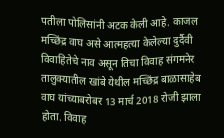पतीला पोलिसांनी अटक केली आहे. काजल मच्छिंद्र वाघ असे आत्महत्या केलेल्या दुर्दैवी विवाहितेचे नाव असून तिचा विवाह संगमनेर तालुक्यातील खांबे येथील मच्छिंद्र बाळासाहेब वाघ यांच्याबरोबर 13 मार्च 2018 रोजी झाला होता. विवाह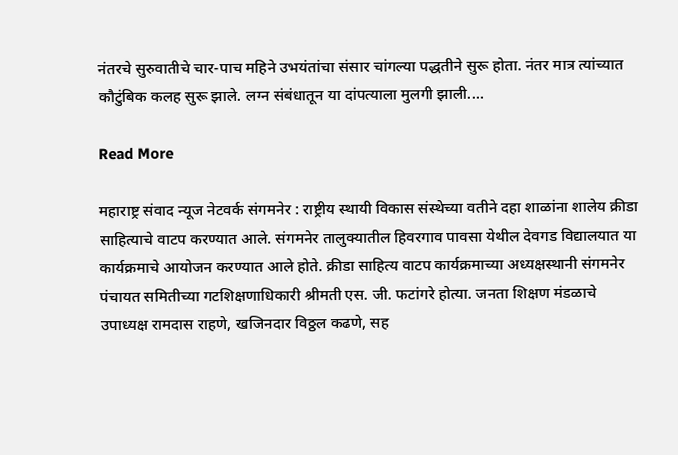नंतरचे सुरुवातीचे चार-पाच महिने उभयंतांचा संसार चांगल्या पद्धतीने सुरू होता. नंतर मात्र त्यांच्यात कौटुंबिक कलह सुरू झाले. लग्न संबंधातून या दांपत्याला मुलगी झाली.…

Read More

महाराष्ट्र संवाद न्यूज नेटवर्क संगमनेर : राष्ट्रीय स्थायी विकास संस्थेच्या वतीने दहा शाळांना शालेय क्रीडा साहित्याचे वाटप करण्यात आले. संगमनेर तालुक्यातील हिवरगाव पावसा येथील देवगड विद्यालयात या कार्यक्रमाचे आयोजन करण्यात आले होते. क्रीडा साहित्य वाटप कार्यक्रमाच्या अध्यक्षस्थानी संगमनेर पंचायत समितीच्या गटशिक्षणाधिकारी श्रीमती एस. जी. फटांगरे होत्या. जनता शिक्षण मंडळाचे उपाध्यक्ष रामदास राहणे, खजिनदार विठ्ठल कढणे, सह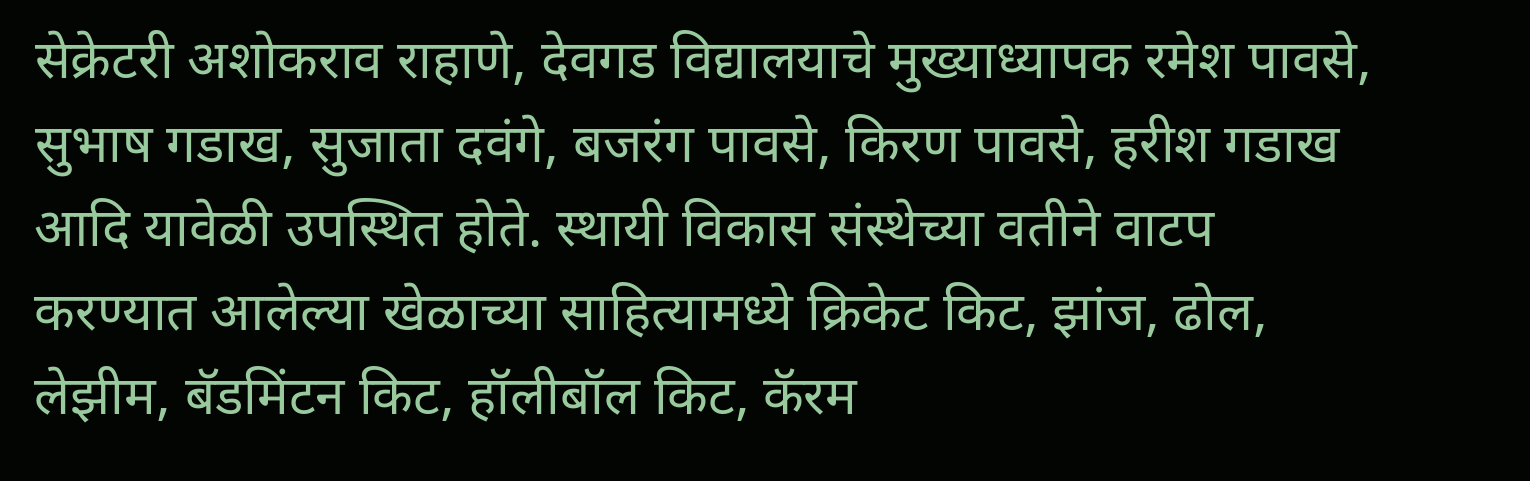सेक्रेटरी अशोकराव राहाणे, देवगड विद्यालयाचे मुख्याध्यापक रमेश पावसे, सुभाष गडाख, सुजाता दवंगे, बजरंग पावसे, किरण पावसे, हरीश गडाख आदि यावेळी उपस्थित होते. स्थायी विकास संस्थेच्या वतीने वाटप करण्यात आलेल्या खेळाच्या साहित्यामध्ये क्रिकेट किट, झांज, ढोल, लेझीम, बॅडमिंटन किट, हॉलीबॉल किट, कॅरम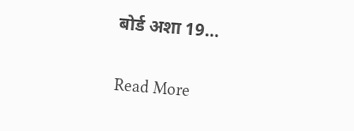बोर्ड अशा 19…

Read More